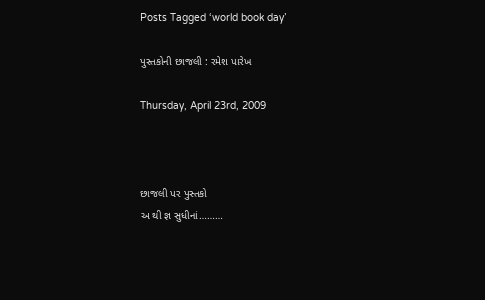Posts Tagged ‘world book day’

પુસ્તકોની છાજલી : રમેશ પારેખ

Thursday, April 23rd, 2009



છાજલી પર પુસ્તકો
અ થી જ્ઞ સુધીનાં………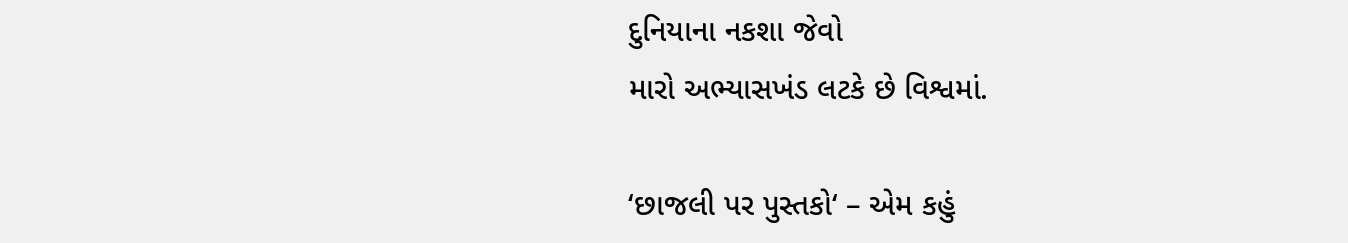દુનિયાના નકશા જેવો
મારો અભ્યાસખંડ લટકે છે વિશ્વમાં.

‘છાજલી પર પુસ્તકો‘ – એમ કહું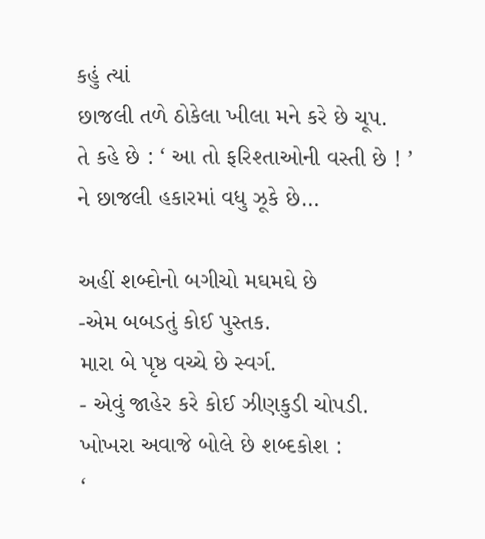કહું ત્યાં
છાજલી તળે ઠોકેલા ખીલા મને કરે છે ચૂપ.
તે કહે છે : ‘ આ તો ફરિશ્તાઓની વસ્તી છે ! ’
ને છાજલી હકારમાં વધુ ઝૂકે છે…

અહીં શબ્દોનો બગીચો મઘમઘે છે
-એમ બબડતું કોઈ પુસ્તક.
મારા બે પૃષ્ઠ વચ્ચે છે સ્વર્ગ.
- એવું જાહેર કરે કોઈ ઝીણકુડી ચોપડી.
ખોખરા અવાજે બોલે છે શબ્દકોશ :
‘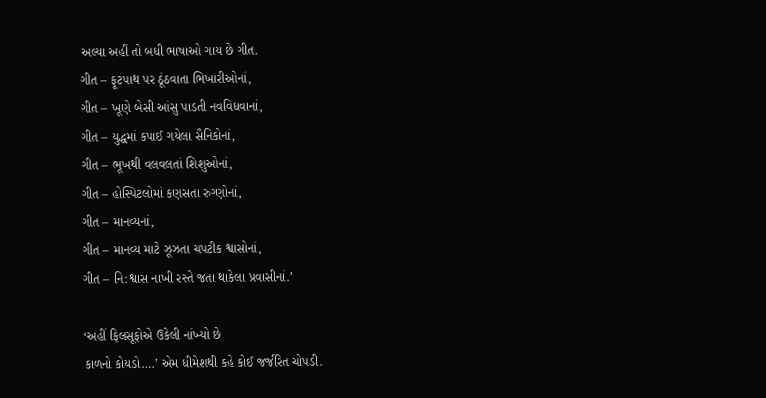અલ્યા અહીં તો બધી ભાષાઓ ગાય છે ગીત.
ગીત – ફૂટપાથ પર ઠૂંઠવાતા ભિખારીઓનાં,
ગીત – ખૂણે બેસી આંસુ પાડતી નવવિધવાનાં,
ગીત – યુદ્ધમાં કપાઈ ગયેલા સૈનિકોનાં,
ગીત – ભૂખથી વલવલતાં શિશુઓનાં,
ગીત – હોસ્પિટલોમાં કણસતા રુગ્ણોનાં,
ગીત – માનવ્યનાં,
ગીત – માનવ્ય માટે ઝૂઝતા ચપટીક શ્વાસોનાં,
ગીત – નિ:શ્વાસ નાખી રસ્તે જતા થાકેલા પ્રવાસીનાં.’

‘અહીં ફિલસૂફોએ ઉકેલી નાંખ્યો છે
કાળનો કોયડો….’ એમ ધીમેશથી કહે કોઈ જર્જરિત ચોપડી.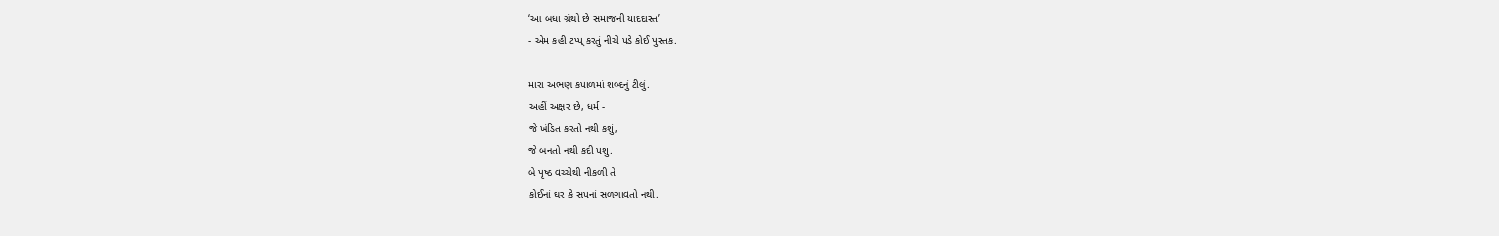‘આ બધા ગ્રંથો છે સમાજની યાદદાસ્ત’
- એમ કહી ટપ્પ્ કરતું નીચે પડે કોઈ પુસ્તક.

મારા અભણ કપાળમાં શબ્દનું ટીલું.
અહીં અક્ષર છે, ધર્મ -
જે ખંડિત કરતો નથી કશું,
જે બનતો નથી કદી પશુ.
બે પૃષ્ઠ વચ્ચેથી નીકળી તે
કોઈનાં ઘર કે સપનાં સળગાવતો નથી.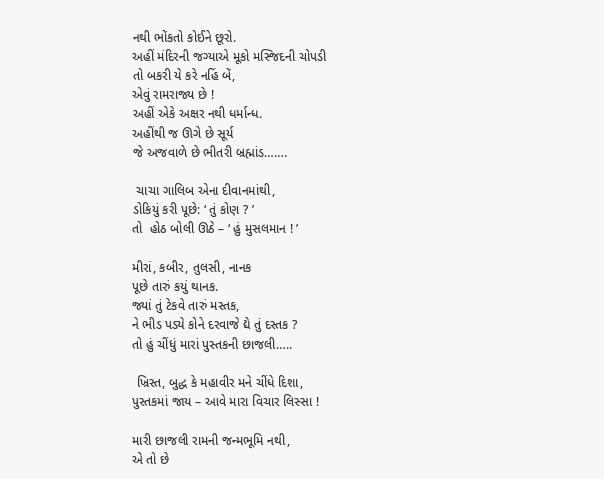નથી ભોંકતો કોઈને છૂરો.
અહીં મંદિરની જગ્યાએ મૂકો મસ્જિદની ચોપડી
તો બકરી યે કરે નહિં બેં,
એવું રામરાજ્ય છે !
અહીં એકે અક્ષર નથી ધર્માન્ધ.
અહીંથી જ ઊગે છે સૂર્ય
જે અજવાળે છે ભીતરી બ્રહ્માંડ…….

 ચાચા ગાલિબ એના દીવાનમાંથી,
ડોકિયું કરી પૂછે: ‘ તું કોણ ? ’
તો  હોઠ બોલી ઊઠે – ‘ હું મુસલમાન ! ’

મીરાં, કબીર, તુલસી, નાનક
પૂછે તારું કયું થાનક.
જ્યાં તું ટેકવે તારું મસ્તક,
ને ભીડ પડ્યે કોને દરવાજે દ્યે તું દસ્તક ?
તો હું ચીંધું મારાં પુસ્તકની છાજલી…..

 ખ્રિસ્ત, બુદ્ધ કે મહાવીર મને ચીંધે દિશા,
પુસ્તકમાં જાય – આવે મારા વિચાર લિસ્સા !

મારી છાજલી રામની જન્મભૂમિ નથી,
એ તો છે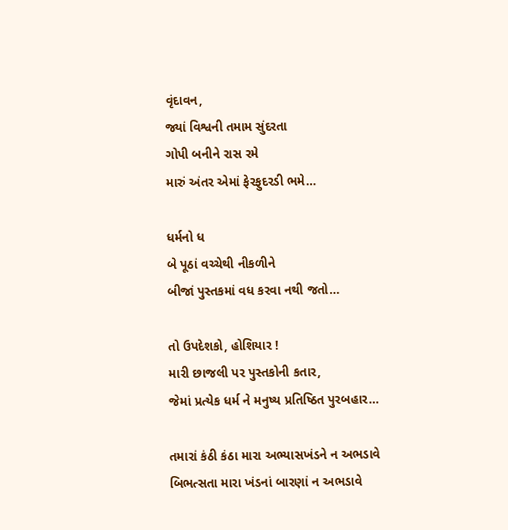વૃંદાવન,
જ્યાં વિશ્વની તમામ સુંદરતા
ગોપી બનીને રાસ રમે
મારું અંતર એમાં ફેરફુદરડી ભમે…

ધર્મનો ધ
બે પૂઠાં વચ્ચેથી નીકળીને
બીજાં પુસ્તકમાં વધ કરવા નથી જતો…

તો ઉપદેશકો, હોશિયાર !
મારી છાજલી પર પુસ્તકોની કતાર,
જેમાં પ્રત્યેક ધર્મ ને મનુષ્ય પ્રતિષ્ઠિત પુરબહાર…

તમારાં કંઠી કંઠા મારા અભ્યાસખંડને ન અભડાવે
બિભત્સતા મારા ખંડનાં બારણાં ન અભડાવે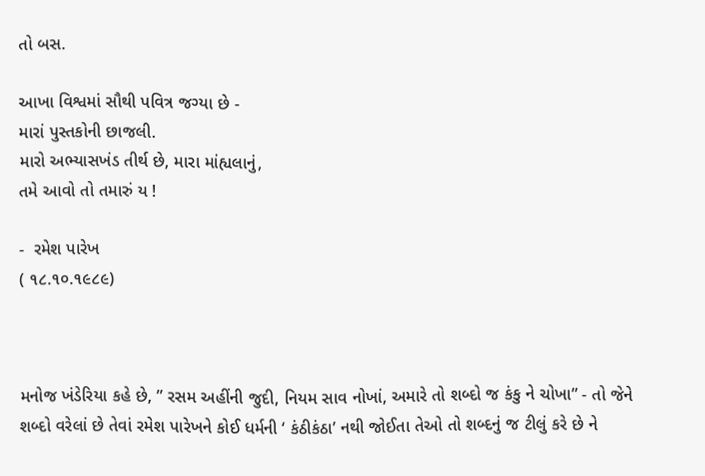તો બસ.

આખા વિશ્વમાં સૌથી પવિત્ર જગ્યા છે -
મારાં પુસ્તકોની છાજલી.
મારો અભ્યાસખંડ તીર્થ છે, મારા માંહ્યલાનું,
તમે આવો તો તમારું ય !

-  રમેશ પારેખ
( ૧૮.૧૦.૧૯૮૯)



મનોજ ખંડેરિયા કહે છે, ” રસમ અહીંની જુદી, નિયમ સાવ નોખાં, અમારે તો શબ્દો જ કંકુ ને ચોખા” - તો જેને શબ્દો વરેલાં છે તેવાં રમેશ પારેખને કોઈ ધર્મની ‘ કંઠીકંઠા’ નથી જોઈતા તેઓ તો શબ્દનું જ ટીલું કરે છે ને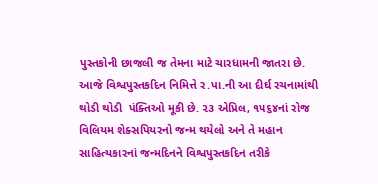પુસ્તકોની છાજલી જ તેમના માટે ચારધામની જાતરા છે.  આજે વિશ્વપુસ્તકદિન નિમિત્તે ર.પા.ની આ દીર્ઘ રચનામાંથી થોડી થોડી  પંક્તિઓ મૂકી છે. ૨૩ એપ્રિલ, ૧૫૬૪નાં રોજ વિલિયમ શેક્સપિયરનો જન્મ થયેલો અને તે મહાન સાહિત્યકારનાં જન્મદિનને વિશ્વપુસ્તકદિન તરીકે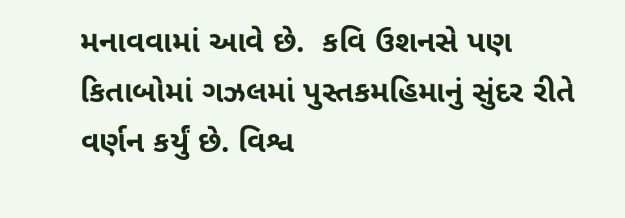મનાવવામાં આવે છે.  કવિ ઉશનસે પણ કિતાબોમાં ગઝલમાં પુસ્તકમહિમાનું સુંદર રીતે વર્ણન કર્યું છે. વિશ્વ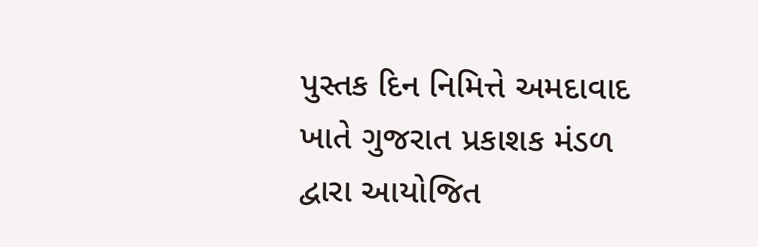પુસ્તક દિન નિમિત્તે અમદાવાદ ખાતે ગુજરાત પ્રકાશક મંડળ દ્વારા આયોજિત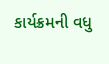કાર્યક્રમની વધુ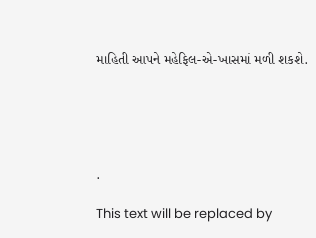માહિતી આપને મહેફિલ-એ-ખાસમાં મળી શકશે.





.

This text will be replaced by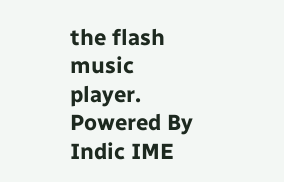the flash music player.
Powered By Indic IME